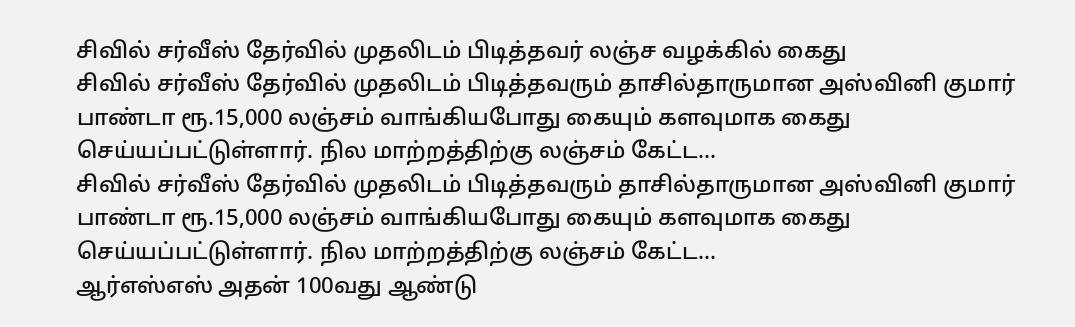சிவில் சர்வீஸ் தேர்வில் முதலிடம் பிடித்தவர் லஞ்ச வழக்கில் கைது
சிவில் சர்வீஸ் தேர்வில் முதலிடம் பிடித்தவரும் தாசில்தாருமான அஸ்வினி குமார் பாண்டா ரூ.15,000 லஞ்சம் வாங்கியபோது கையும் களவுமாக கைது செய்யப்பட்டுள்ளார். நில மாற்றத்திற்கு லஞ்சம் கேட்ட…
சிவில் சர்வீஸ் தேர்வில் முதலிடம் பிடித்தவரும் தாசில்தாருமான அஸ்வினி குமார் பாண்டா ரூ.15,000 லஞ்சம் வாங்கியபோது கையும் களவுமாக கைது செய்யப்பட்டுள்ளார். நில மாற்றத்திற்கு லஞ்சம் கேட்ட…
ஆர்எஸ்எஸ் அதன் 100வது ஆண்டு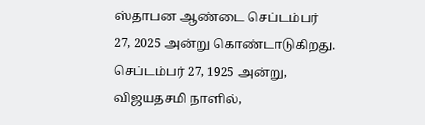ஸ்தாபன ஆண்டை செப்டம்பர் 27, 2025 அன்று கொண்டாடுகிறது. செப்டம்பர் 27, 1925 அன்று, விஜயதசமி நாளில்,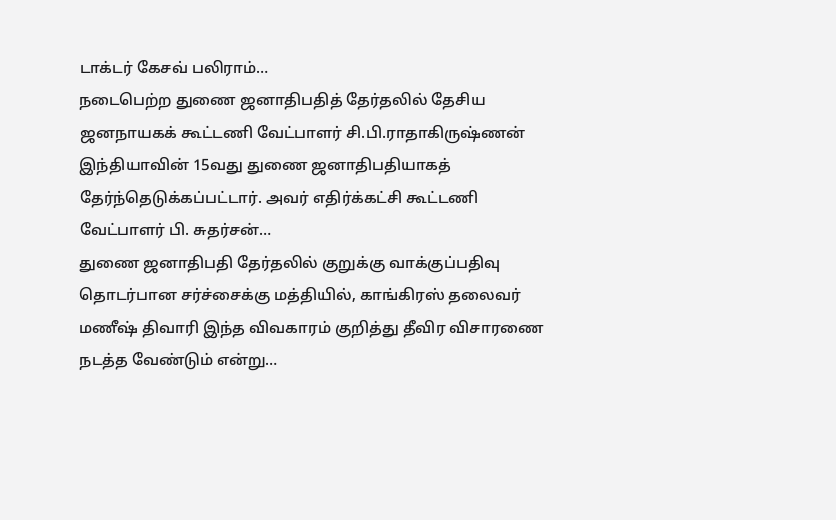டாக்டர் கேசவ் பலிராம்…
நடைபெற்ற துணை ஜனாதிபதித் தேர்தலில் தேசிய ஜனநாயகக் கூட்டணி வேட்பாளர் சி.பி.ராதாகிருஷ்ணன் இந்தியாவின் 15வது துணை ஜனாதிபதியாகத் தேர்ந்தெடுக்கப்பட்டார். அவர் எதிர்க்கட்சி கூட்டணி வேட்பாளர் பி. சுதர்சன்…
துணை ஜனாதிபதி தேர்தலில் குறுக்கு வாக்குப்பதிவு தொடர்பான சர்ச்சைக்கு மத்தியில், காங்கிரஸ் தலைவர் மணீஷ் திவாரி இந்த விவகாரம் குறித்து தீவிர விசாரணை நடத்த வேண்டும் என்று…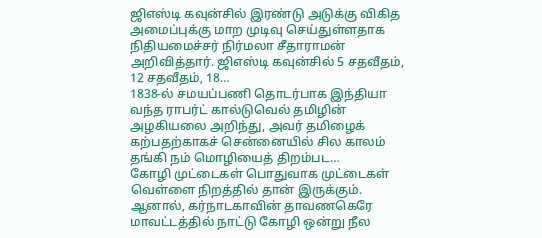ஜிஎஸ்டி கவுன்சில் இரண்டு அடுக்கு விகித அமைப்புக்கு மாற முடிவு செய்துள்ளதாக நிதியமைச்சர் நிர்மலா சீதாராமன் அறிவித்தார். ஜிஎஸ்டி கவுன்சில் 5 சதவீதம், 12 சதவீதம், 18…
1838-ல் சமயப்பணி தொடர்பாக இந்தியா வந்த ராபர்ட் கால்டுவெல் தமிழின் அழகியலை அறிந்து, அவர் தமிழைக் கற்பதற்காகச் சென்னையில் சில காலம் தங்கி நம் மொழியைத் திறம்பட…
கோழி முட்டைகள் பொதுவாக முட்டைகள் வெள்ளை நிறத்தில் தான் இருக்கும். ஆனால், கர்நாடகாவின் தாவணகெரே மாவட்டத்தில் நாட்டு கோழி ஒன்று நீல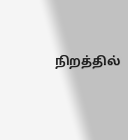நிறத்தில்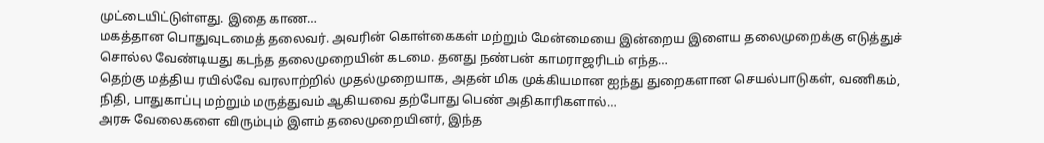முட்டையிட்டுள்ளது. இதை காண…
மகத்தான பொதுவுடமைத் தலைவர். அவரின் கொள்கைகள் மற்றும் மேன்மையை இன்றைய இளைய தலைமுறைக்கு எடுத்துச் சொல்ல வேண்டியது கடந்த தலைமுறையின் கடமை. தனது நண்பன் காமராஜரிடம் எந்த…
தெற்கு மத்திய ரயில்வே வரலாற்றில் முதல்முறையாக, அதன் மிக முக்கியமான ஐந்து துறைகளான செயல்பாடுகள், வணிகம், நிதி, பாதுகாப்பு மற்றும் மருத்துவம் ஆகியவை தற்போது பெண் அதிகாரிகளால்…
அரசு வேலைகளை விரும்பும் இளம் தலைமுறையினர், இந்த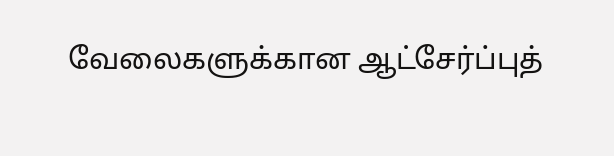வேலைகளுக்கான ஆட்சேர்ப்புத்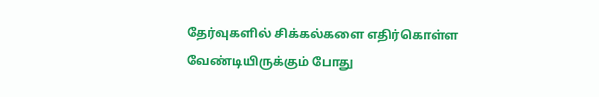தேர்வுகளில் சிக்கல்களை எதிர்கொள்ள வேண்டியிருக்கும் போது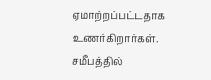ஏமாற்றப்பட்டதாக உணர்கிறார்கள். சமீபத்தில்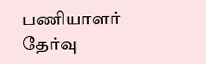பணியாளர் தேர்வு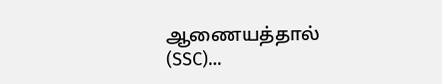ஆணையத்தால் (SSC)…